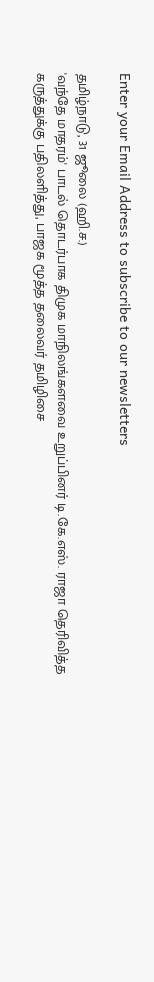Enter your Email Address to subscribe to our newsletters

தமிழ்நாடு, 31 ஜூலை (ஹி.ச.)
'வந்தே மாதரம்' பாடல் தொடர்பாக திமுக மாநிலங்களவை உறுப்பினர் டி.கே.எஸ். ராஜா தெரிவித்த கருத்துக்கு பதிலளித்து, பாஜக மூத்த தலைவர் தமிழிசை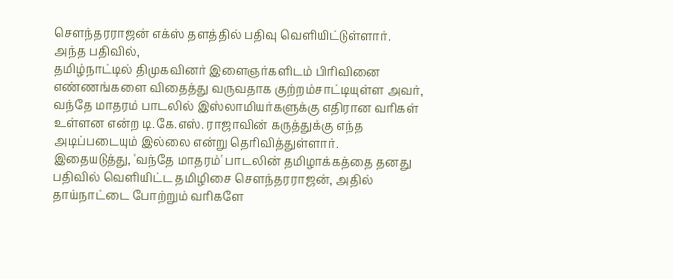சௌந்தரராஜன் எக்ஸ் தளத்தில் பதிவு வெளியிட்டுள்ளார்.
அந்த பதிவில்,
தமிழ்நாட்டில் திமுகவினர் இளைஞர்களிடம் பிரிவினை எண்ணங்களை விதைத்து வருவதாக குற்றம்சாட்டியுள்ள அவர், வந்தே மாதரம் பாடலில் இஸ்லாமியர்களுக்கு எதிரான வரிகள் உள்ளன என்ற டி.கே.எஸ். ராஜாவின் கருத்துக்கு எந்த அடிப்படையும் இல்லை என்று தெரிவித்துள்ளார்.
இதையடுத்து, 'வந்தே மாதரம்' பாடலின் தமிழாக்கத்தை தனது பதிவில் வெளியிட்ட தமிழிசை சௌந்தரராஜன், அதில் தாய்நாட்டை போற்றும் வரிகளே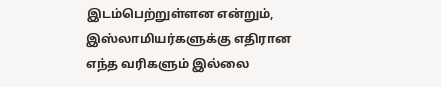இடம்பெற்றுள்ளன என்றும், இஸ்லாமியர்களுக்கு எதிரான எந்த வரிகளும் இல்லை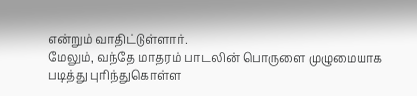என்றும் வாதிட்டுள்ளார்.
மேலும், வந்தே மாதரம் பாடலின் பொருளை முழுமையாக படித்து புரிந்துகொள்ள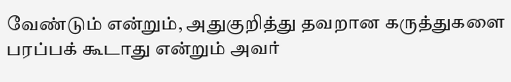வேண்டும் என்றும், அதுகுறித்து தவறான கருத்துகளை பரப்பக் கூடாது என்றும் அவர்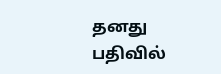தனது பதிவில்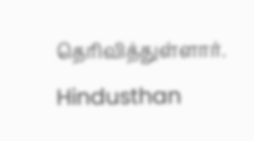தெரிவித்துள்ளார்.
Hindusthan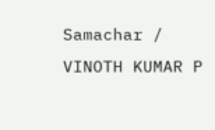Samachar / VINOTH KUMAR P